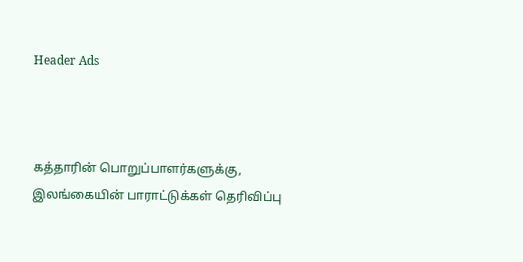Header Ads



கத்தாரின் பொறுப்பாளர்களுக்கு, இலங்கையின் பாராட்டுக்கள் தெரிவிப்பு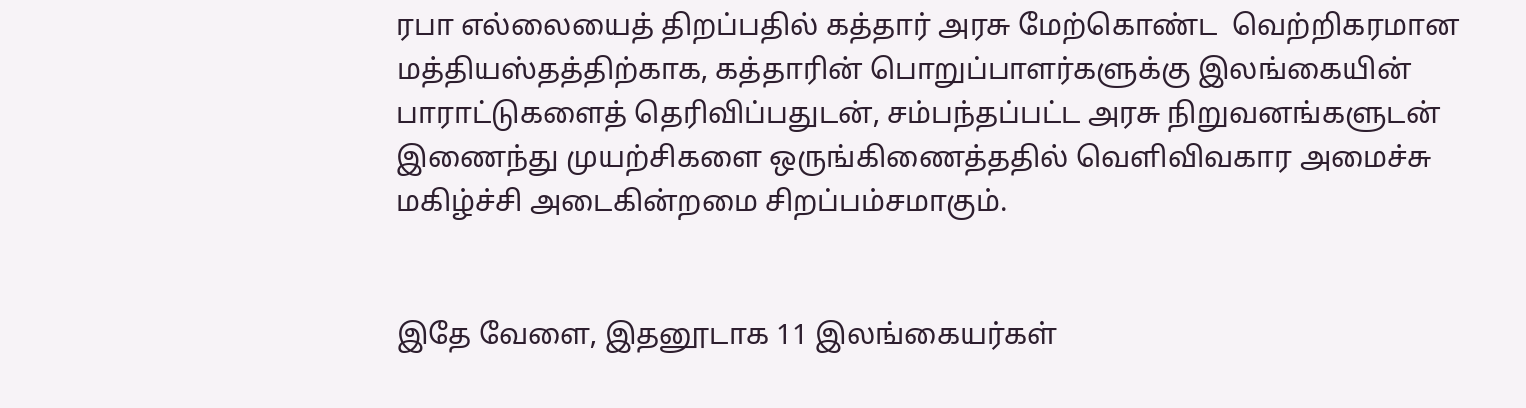ரபா எல்லையைத் திறப்பதில் கத்தார் அரசு மேற்கொண்ட  வெற்றிகரமான மத்தியஸ்தத்திற்காக, கத்தாரின் பொறுப்பாளர்களுக்கு இலங்கையின் பாராட்டுகளைத் தெரிவிப்பதுடன், சம்பந்தப்பட்ட அரசு நிறுவனங்களுடன் இணைந்து முயற்சிகளை ஒருங்கிணைத்ததில் வெளிவிவகார அமைச்சு மகிழ்ச்சி அடைகின்றமை சிறப்பம்சமாகும்.


இதே வேளை, இதனூடாக 11 இலங்கையர்கள்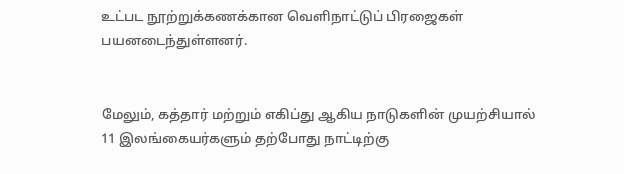உட்பட நூற்றுக்கணக்கான வெளிநாட்டுப் பிரஜைகள் பயனடைந்துள்ளனர்.


மேலும், கத்தார் மற்றும் எகிப்து ஆகிய நாடுகளின் முயற்சியால் 11 இலங்கையர்களும் தற்போது நாட்டிற்கு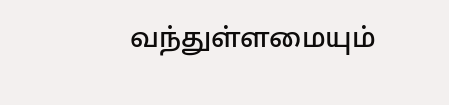வந்துள்ளமையும்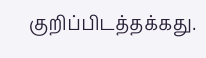குறிப்பிடத்தக்கது.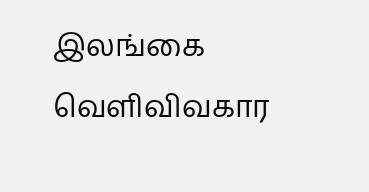இலங்கை வெளிவிவகார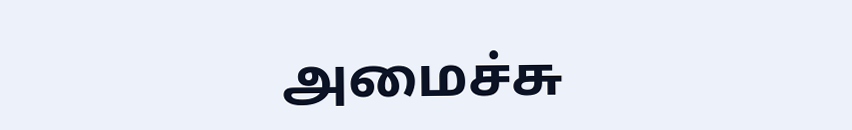அமைச்சு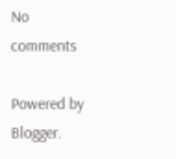No comments

Powered by Blogger.